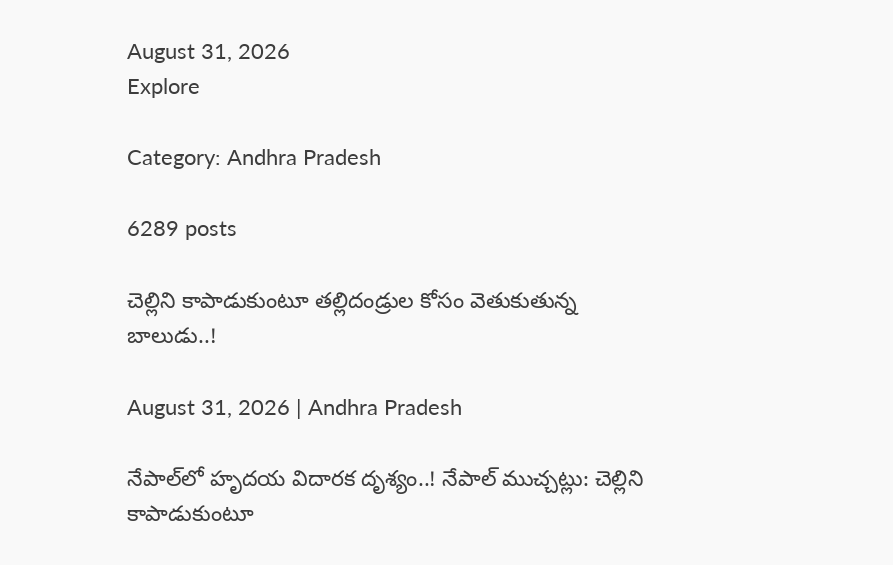August 31, 2026
Explore

Category: Andhra Pradesh

6289 posts

చెల్లిని కాపాడుకుంటూ తల్లిదండ్రుల కోసం వెతుకుతున్న బాలుడు..!

August 31, 2026 | Andhra Pradesh

నేపాల్‌లో హృదయ విదారక దృశ్యం..! నేపాల్‌ ముచ్చట్లు: చెల్లిని కాపాడుకుంటూ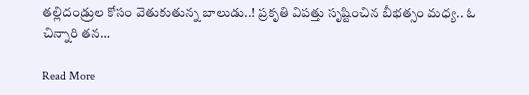తల్లిదండ్రుల కోసం వెతుకుతున్న బాలుడు..! ప్రకృతి విపత్తు సృష్టించిన బీభత్సం మధ్య.. ఓ చిన్నారి తన…

Read More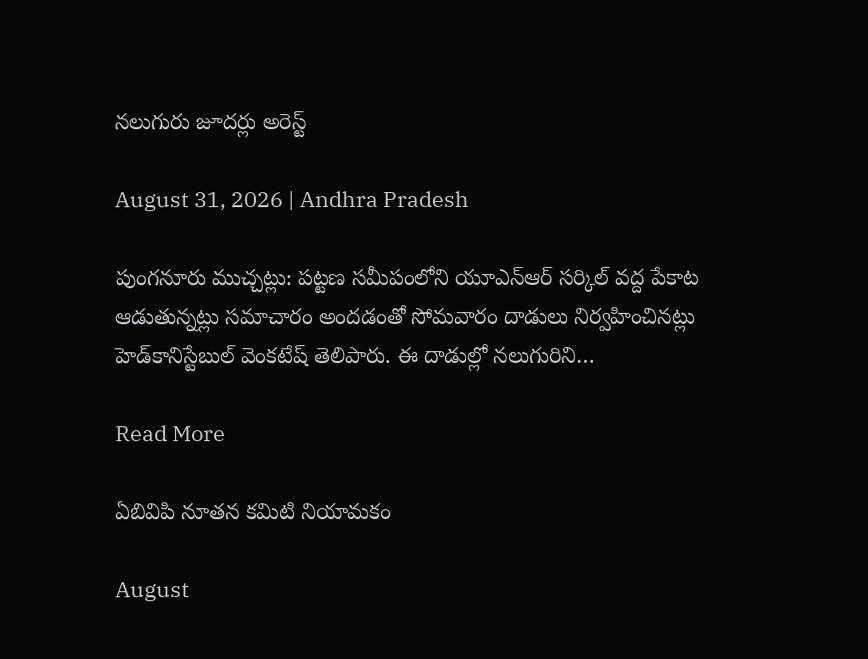నలుగురు జూదర్లు అరెస్ట్

August 31, 2026 | Andhra Pradesh

పుంగనూరు ముచ్చట్లు: పట్టణ సమీపంలోని యూఎన్‌ఆర్‌ సర్కిల్‌ వద్ద పేకాట ఆడుతున్నట్లు సమాచారం అందడంతో సోమవారం దాడులు నిర్వహించినట్లు హెడ్‌కానిస్టేబుల్‌ వెంకటేష్‌ తెలిపారు. ఈ దాడుల్లో నలుగురిని…

Read More

ఏబివిపి నూతన కమిటి నియామకం

August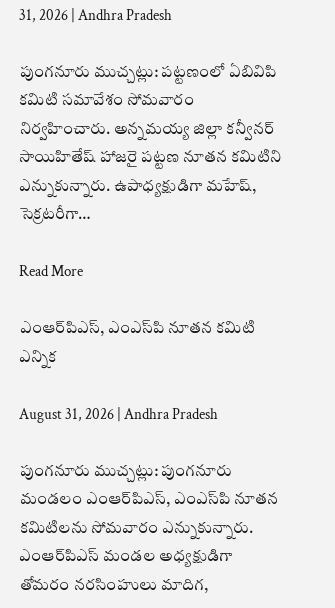31, 2026 | Andhra Pradesh

పుంగనూరు ముచ్చట్లు: పట్టణంలో ఏబివిపి కమిటి సమావేశం సోమవారం నిర్వహించారు. అన్నమయ్య జిల్లా కన్వీనర్‌ సాయిహితేష్‌ హాజరై పట్టణ నూతన కమిటిని ఎన్నుకున్నారు. ఉపాధ్యక్షుడిగా మహేష్‌, సెక్రటరీగా…

Read More

ఎంఆర్‌పిఎస్‌, ఎంఎస్‌పి నూతన కమిటి ఎన్నిక

August 31, 2026 | Andhra Pradesh

పుంగనూరు ముచ్చట్లు: పుంగనూరు మండలం ఎంఆర్‌పిఎస్‌, ఎంఎస్‌పి నూతన కమిటిలను సోమవారం ఎన్నుకున్నారు. ఎంఆర్‌పిఎస్‌ మండల అధ్యక్షుడిగా తోమరం నరసింహులు మాదిగ,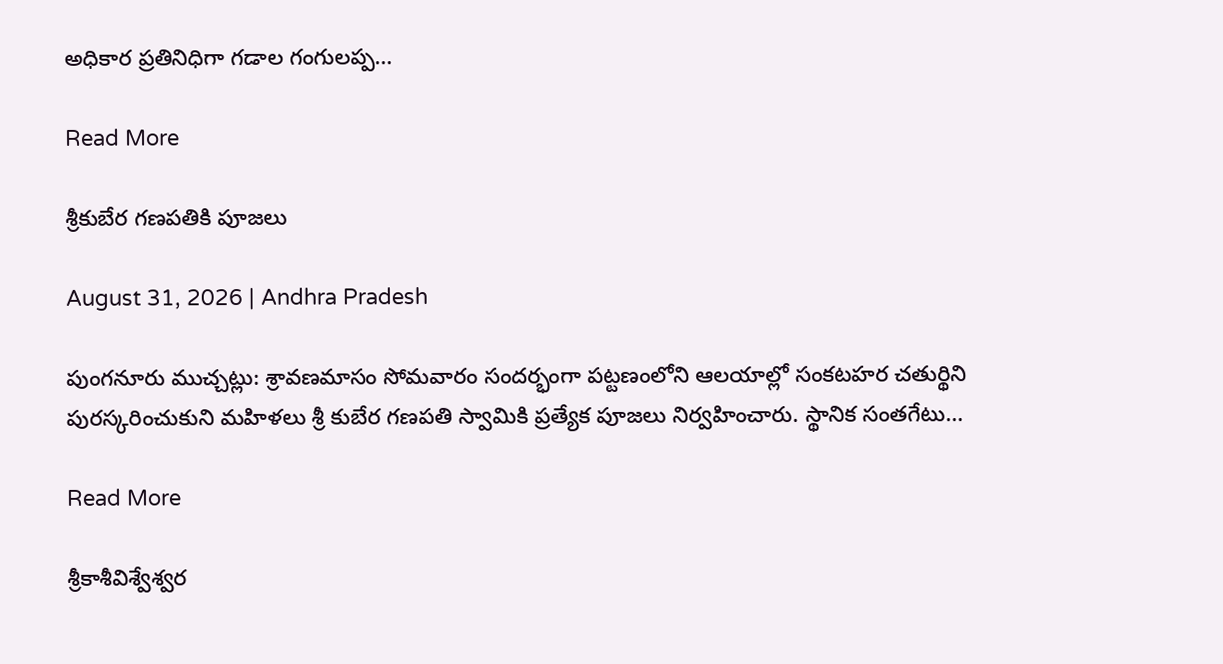అధికార ప్రతినిధిగా గడాల గంగులప్ప…

Read More

శ్రీకుబేర గణపతికి పూజలు

August 31, 2026 | Andhra Pradesh

పుంగనూరు ముచ్చట్లు: శ్రావణమాసం సోమవారం సందర్భంగా పట్టణంలోని ఆలయాల్లో సంకటహర చతుర్థిని పురస్కరించుకుని మహిళలు శ్రీ కుబేర గణపతి స్వామికి ప్రత్యేక పూజలు నిర్వహించారు. స్థానిక సంతగేటు…

Read More

శ్రీకాశీవిశ్వేశ్వర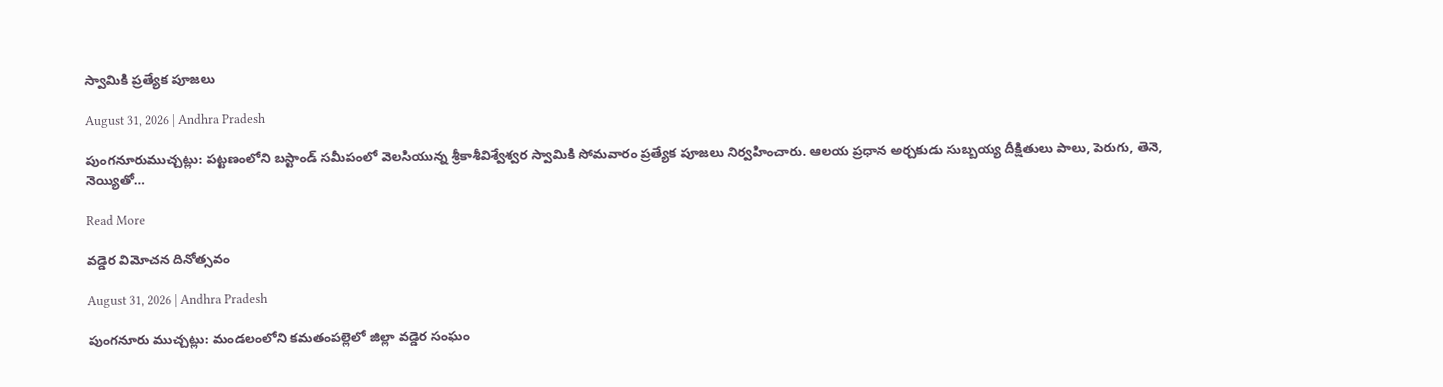స్వామికి ప్రత్యేక పూజలు

August 31, 2026 | Andhra Pradesh

పుంగనూరుముచ్చట్లు: పట్టణంలోని బస్టాండ్‌ సమీపంలో వెలసియున్న శ్రీకాశీవిశ్వేశ్వర స్వామికి సోమవారం ప్రత్యేక పూజలు నిర్వహించారు. ఆలయ ప్రధాన అర్చకుడు సుబ్బయ్య దీక్షితులు పాలు, పెరుగు, తెనె, నెయ్యితో…

Read More

వడ్డెర విమోచన దినోత్సవం

August 31, 2026 | Andhra Pradesh

పుంగనూరు ముచ్చట్లు: మండలంలోని కమతంపల్లెలో జిల్లా వడ్డెర సంఘం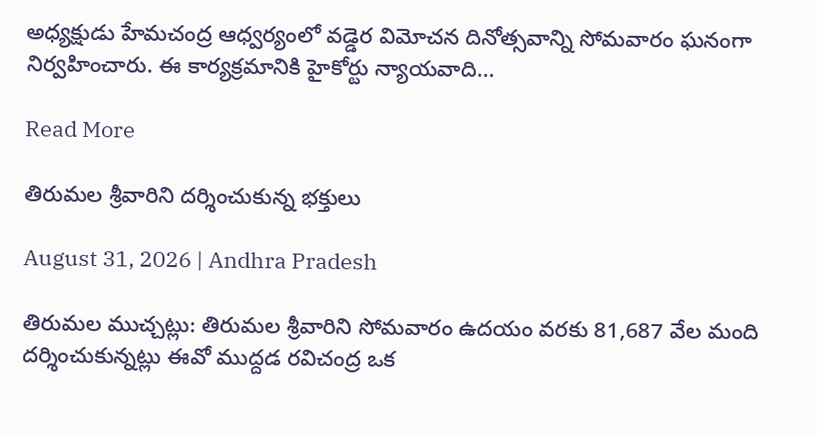అధ్యక్షుడు హేమచంద్ర ఆధ్వర్యంలో వడ్డెర విమోచన దినోత్సవాన్ని సోమవారం ఘనంగా నిర్వహించారు. ఈ కార్యక్రమానికి హైకోర్టు న్యాయవాది…

Read More

తిరుమల శ్రీవారిని దర్శించుకున్న భక్తులు

August 31, 2026 | Andhra Pradesh

తిరుమల ముచ్చట్లు: తిరుమల శ్రీవారిని సోమవారం ఉదయం వరకు 81,687 వేల మంది దర్శించుకున్నట్లు ఈవో ముద్దడ రవిచంద్ర ఒక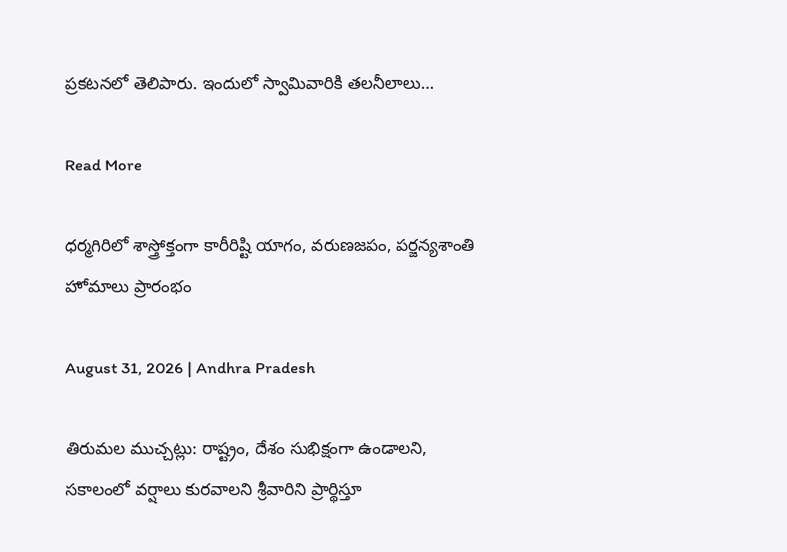ప్రకటనలో తెలిపారు. ఇందులో స్వామివారికి తలనీలాలు…

Read More

ధర్మగిరిలో శాస్త్రోక్తంగా కారీరిష్టి యాగం, వరుణజపం, ప‌ర్జ‌న్య‌శాంతి హోమాలు ప్రారంభం

August 31, 2026 | Andhra Pradesh

తిరుమల ముచ్చట్లు: రాష్ట్రం, దేశం సుభిక్షంగా ఉండాల‌ని, స‌కాలంలో వ‌ర్షాలు కుర‌వాల‌ని శ్రీ‌వారిని ప్రార్థిస్తూ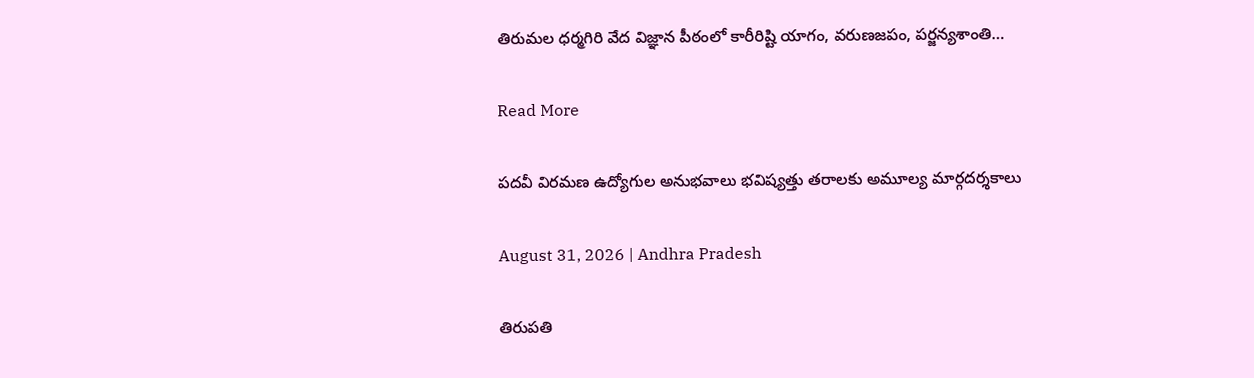తిరుమ‌ల ధ‌ర్మ‌గిరి వేద విజ్ఞాన పీఠంలో కారీరిష్టి యాగం, వరుణజపం, ప‌ర్జ‌న్య‌శాంతి…

Read More

పదవీ విరమణ ఉద్యోగుల అనుభవాలు భవిష్యత్తు తరాలకు అమూల్య మార్గదర్శకాలు

August 31, 2026 | Andhra Pradesh

తిరుపతి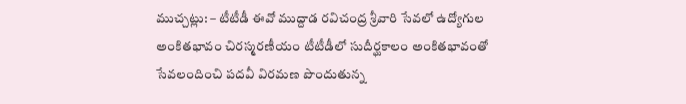ముచ్చట్లు: – టీటీడీ ఈవో ముద్దాడ రవిచంద్ర శ్రీవారి సేవలో ఉద్యోగుల అంకితభావం చిరస్మరణీయం టీటీడీలో సుదీర్ఘకాలం అంకితభావంతో సేవలందించి పదవీ విరమణ పొందుతున్న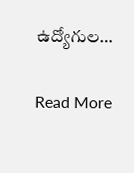ఉద్యోగుల…

Read More